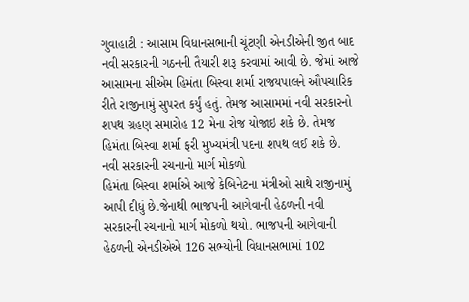ગુવાહાટી : આસામ વિધાનસભાની ચૂંટણી એનડીએની જીત બાદ નવી સરકારની ગઠનની તૈયારી શરૂ કરવામાં આવી છે. જેમાં આજે આસામના સીએમ હિમંતા બિસ્વા શર્મા રાજયપાલને ઔપચારિક રીતે રાજીનામું સુપરત કર્યું હતું. તેમજ આસામમાં નવી સરકારનો શપથ ગ્રહણ સમારોહ 12 મેના રોજ યોજાઇ શકે છે. તેમજ હિમંતા બિસ્વા શર્મા ફરી મુખ્યમંત્રી પદના શપથ લઈ શકે છે.
નવી સરકારની રચનાનો માર્ગ મોકળો
હિમંતા બિસ્વા શર્માએ આજે કેબિનેટના મંત્રીઓ સાથે રાજીનામું આપી દીધું છે.જેનાથી ભાજપની આગેવાની હેઠળની નવી સરકારની રચનાનો માર્ગ મોકળો થયો. ભાજપની આગેવાની હેઠળની એનડીએએ 126 સભ્યોની વિધાનસભામાં 102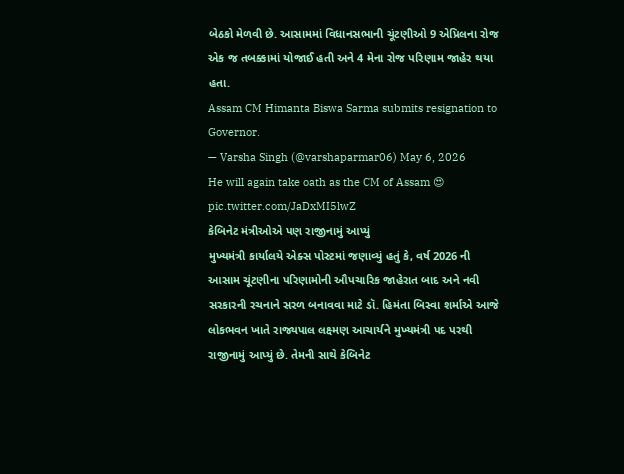બેઠકો મેળવી છે. આસામમાં વિધાનસભાની ચૂંટણીઓ 9 એપ્રિલના રોજ એક જ તબક્કામાં યોજાઈ હતી અને 4 મેના રોજ પરિણામ જાહેર થયા હતા.
Assam CM Himanta Biswa Sarma submits resignation to Governor.
— Varsha Singh (@varshaparmar06) May 6, 2026
He will again take oath as the CM of Assam 😍 pic.twitter.com/JaDxMI5lwZ
કેબિનેટ મંત્રીઓએ પણ રાજીનામું આપ્યું
મુખ્યમંત્રી કાર્યાલયે એક્સ પોસ્ટમાં જણાવ્યું હતું કે, વર્ષ 2026 ની આસામ ચૂંટણીના પરિણામોની ઔપચારિક જાહેરાત બાદ અને નવી સરકારની રચનાને સરળ બનાવવા માટે ડૉ. હિમંતા બિસ્વા શર્માએ આજે લોકભવન ખાતે રાજ્યપાલ લક્ષ્મણ આચાર્યને મુખ્યમંત્રી પદ પરથી રાજીનામું આપ્યું છે. તેમની સાથે કેબિનેટ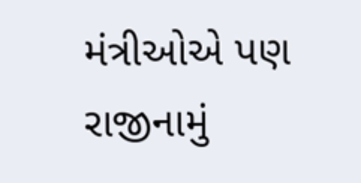મંત્રીઓએ પણ રાજીનામું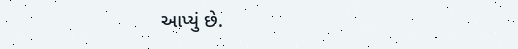આપ્યું છે.